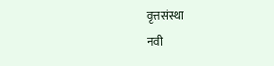वृत्तसंस्था
नवी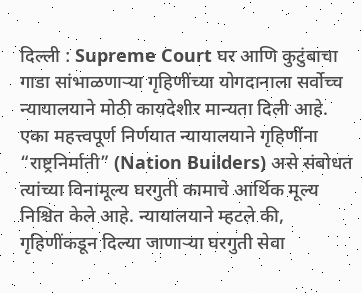दिल्ली : Supreme Court घर आणि कुटुंबाचा गाडा सांभाळणाऱ्या गृहिणींच्या योगदानाला सर्वोच्च न्यायालयाने मोठी कायदेशीर मान्यता दिली आहे. एका महत्त्वपूर्ण निर्णयात न्यायालयाने गृहिणींना “राष्ट्रनिर्माती” (Nation Builders) असे संबोधत त्यांच्या विनामूल्य घरगुती कामाचे आर्थिक मूल्य निश्चित केले आहे. न्यायालयाने म्हटले की, गृहिणींकडून दिल्या जाणाऱ्या घरगुती सेवा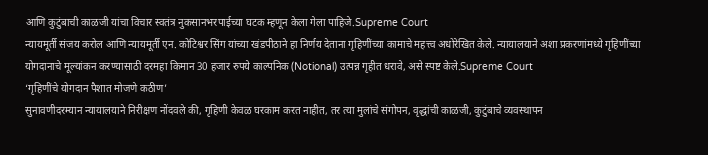आणि कुटुंबाची काळजी यांचा विचार स्वतंत्र नुकसानभरपाईच्या घटक म्हणून केला गेला पाहिजे.Supreme Court
न्यायमूर्ती संजय करोल आणि न्यायमूर्ती एन. कोटिश्वर सिंग यांच्या खंडपीठाने हा निर्णय देताना गृहिणींच्या कामाचे महत्त्व अधोरेखित केले. न्यायालयाने अशा प्रकरणांमध्ये गृहिणींच्या योगदानाचे मूल्यांकन करण्यासाठी दरमहा किमान 30 हजार रुपये काल्पनिक (Notional) उत्पन्न गृहीत धरावे, असे स्पष्ट केले.Supreme Court
‘गृहिणींचे योगदान पैशात मोजणे कठीण’
सुनावणीदरम्यान न्यायालयाने निरीक्षण नोंदवले की, गृहिणी केवळ घरकाम करत नाहीत, तर त्या मुलांचे संगोपन, वृद्धांची काळजी, कुटुंबाचे व्यवस्थापन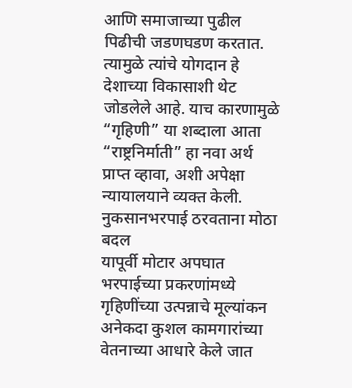आणि समाजाच्या पुढील पिढीची जडणघडण करतात. त्यामुळे त्यांचे योगदान हे देशाच्या विकासाशी थेट जोडलेले आहे. याच कारणामुळे “गृहिणी” या शब्दाला आता “राष्ट्रनिर्माती” हा नवा अर्थ प्राप्त व्हावा, अशी अपेक्षा न्यायालयाने व्यक्त केली.
नुकसानभरपाई ठरवताना मोठा बदल
यापूर्वी मोटार अपघात भरपाईच्या प्रकरणांमध्ये गृहिणींच्या उत्पन्नाचे मूल्यांकन अनेकदा कुशल कामगारांच्या वेतनाच्या आधारे केले जात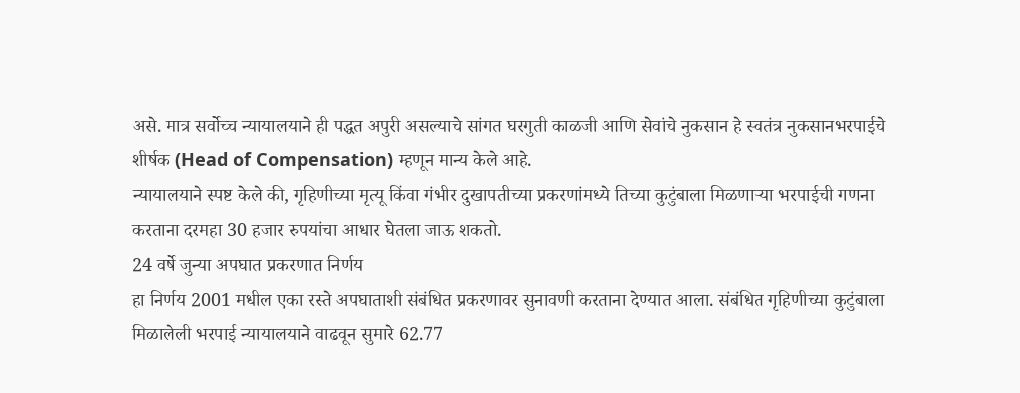असे. मात्र सर्वोच्च न्यायालयाने ही पद्धत अपुरी असल्याचे सांगत घरगुती काळजी आणि सेवांचे नुकसान हे स्वतंत्र नुकसानभरपाईचे शीर्षक (Head of Compensation) म्हणून मान्य केले आहे.
न्यायालयाने स्पष्ट केले की, गृहिणीच्या मृत्यू किंवा गंभीर दुखापतीच्या प्रकरणांमध्ये तिच्या कुटुंबाला मिळणाऱ्या भरपाईची गणना करताना दरमहा 30 हजार रुपयांचा आधार घेतला जाऊ शकतो.
24 वर्षे जुन्या अपघात प्रकरणात निर्णय
हा निर्णय 2001 मधील एका रस्ते अपघाताशी संबंधित प्रकरणावर सुनावणी करताना देण्यात आला. संबंधित गृहिणीच्या कुटुंबाला मिळालेली भरपाई न्यायालयाने वाढवून सुमारे 62.77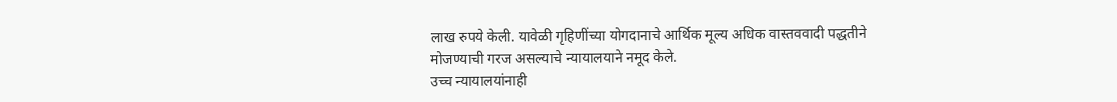लाख रुपये केली. यावेळी गृहिणींच्या योगदानाचे आर्थिक मूल्य अधिक वास्तववादी पद्धतीने मोजण्याची गरज असल्याचे न्यायालयाने नमूद केले.
उच्च न्यायालयांनाही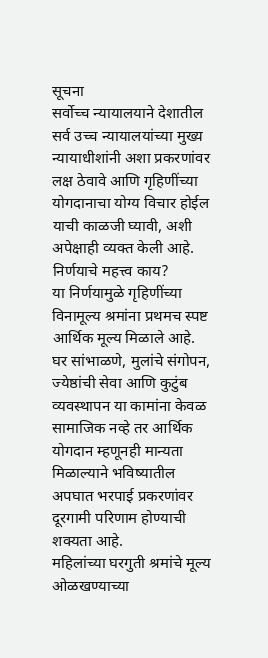सूचना
सर्वोच्च न्यायालयाने देशातील सर्व उच्च न्यायालयांच्या मुख्य न्यायाधीशांनी अशा प्रकरणांवर लक्ष ठेवावे आणि गृहिणींच्या योगदानाचा योग्य विचार होईल याची काळजी घ्यावी, अशी अपेक्षाही व्यक्त केली आहे.
निर्णयाचे महत्त्व काय?
या निर्णयामुळे गृहिणींच्या विनामूल्य श्रमांना प्रथमच स्पष्ट आर्थिक मूल्य मिळाले आहे. घर सांभाळणे, मुलांचे संगोपन, ज्येष्ठांची सेवा आणि कुटुंब व्यवस्थापन या कामांना केवळ सामाजिक नव्हे तर आर्थिक योगदान म्हणूनही मान्यता मिळाल्याने भविष्यातील अपघात भरपाई प्रकरणांवर दूरगामी परिणाम होण्याची शक्यता आहे.
महिलांच्या घरगुती श्रमांचे मूल्य ओळखण्याच्या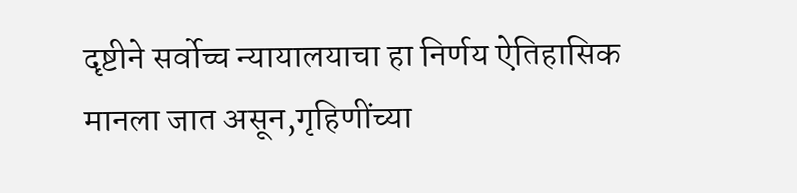दृष्टीने सर्वोच्च न्यायालयाचा हा निर्णय ऐतिहासिक मानला जात असून,गृहिणींच्या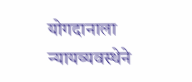योगदानाला न्यायव्यवस्थेने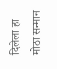दिलेला हा मोठा सन्मान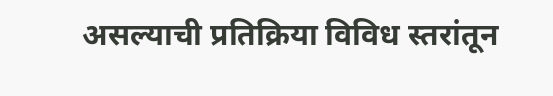असल्याची प्रतिक्रिया विविध स्तरांतून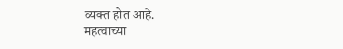व्यक्त होत आहे.
महत्वाच्या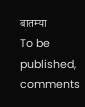बातम्या
To be published, comments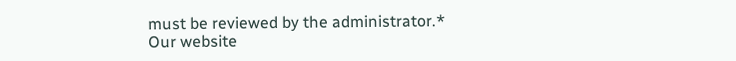must be reviewed by the administrator.*
Our website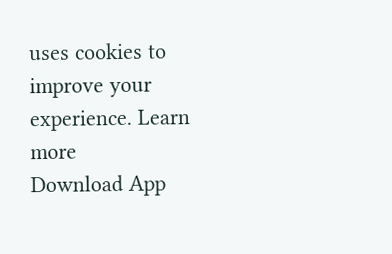uses cookies to improve your experience. Learn more
Download App